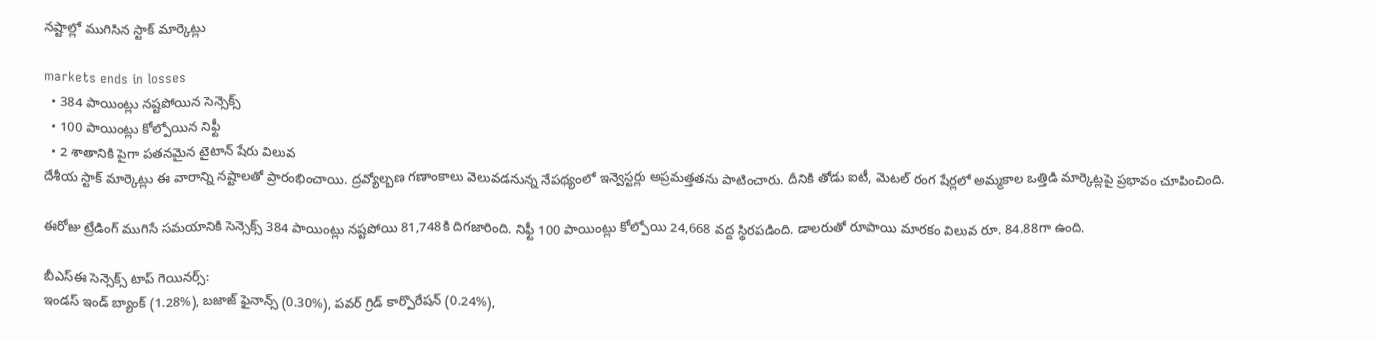నష్టాల్లో ముగిసిన స్టాక్ మార్కెట్లు

markets ends in losses
  • 384 పాయింట్లు నష్టపోయిన సెన్సెక్స్
  • 100 పాయింట్లు కోల్పోయిన నిఫ్టీ
  • 2 శాతానికి పైగా పతనమైన టైటాన్ షేరు విలువ
దేశీయ స్టాక్ మార్కెట్లు ఈ వారాన్ని నష్టాలతో ప్రారంభించాయి. ద్రవ్యోల్బణ గణాంకాలు వెలువడనున్న నేపథ్యంలో ఇన్వెస్టర్లు అప్రమత్తతను పాటించారు. దీనికి తోడు ఐటీ, మెటల్ రంగ షేర్లలో అమ్మకాల ఒత్తిడి మార్కెట్లపై ప్రభావం చూపించింది.

ఈరోజు ట్రేడింగ్ ముగిసే సమయానికి సెన్సెక్స్ 384 పాయింట్లు నష్టపోయి 81,748కి దిగజారింది. నిఫ్టీ 100 పాయింట్లు కోల్పోయి 24,668 వద్ద స్థిరపడింది. డాలరుతో రూపాయి మారకం విలువ రూ. 84.88గా ఉంది.

బీఎస్ఈ సెన్సెక్స్ టాప్ గెయినర్స్:
ఇండస్ ఇండ్ బ్యాంక్ (1.28%), బజాజ్ ఫైనాన్స్ (0.30%), పవర్ గ్రిడ్ కార్పొరేషన్ (0.24%),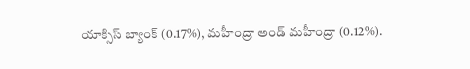యాక్సిస్ బ్యాంక్ (0.17%), మహీంద్రా అండ్ మహీంద్రా (0.12%).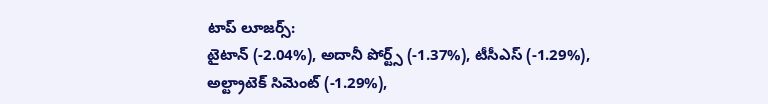టాప్ లూజర్స్:
టైటాన్ (-2.04%), అదానీ పోర్ట్స్ (-1.37%), టీసీఎస్ (-1.29%), అల్ట్రాటెక్ సిమెంట్ (-1.29%),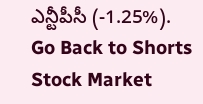ఎన్టీపీసీ (-1.25%).
Go Back to Shorts
Stock Market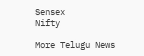Sensex
Nifty

More Telugu News